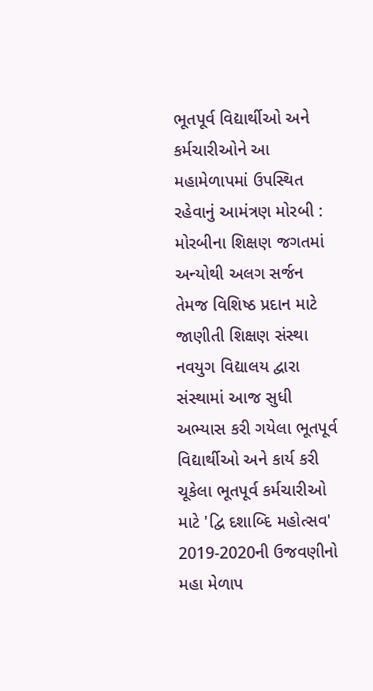ભૂતપૂર્વ વિદ્યાર્થીઓ અને કર્મચારીઓને આ મહામેળાપમાં ઉપસ્થિત રહેવાનું આમંત્રણ મોરબી : મોરબીના શિક્ષણ જગતમાં અન્યોથી અલગ સર્જન તેમજ વિશિષ્ઠ પ્રદાન માટે જાણીતી શિક્ષણ સંસ્થા નવયુગ વિદ્યાલય દ્વારા સંસ્થામાં આજ સુધી અભ્યાસ કરી ગયેલા ભૂતપૂર્વ વિદ્યાર્થીઓ અને કાર્ય કરી ચૂકેલા ભૂતપૂર્વ કર્મચારીઓ માટે 'દ્વિ દશાબ્દિ મહોત્સવ' 2019-2020ની ઉજવણીનો મહા મેળાપ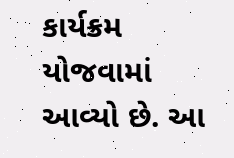કાર્યક્રમ યોજવામાં આવ્યો છે. આ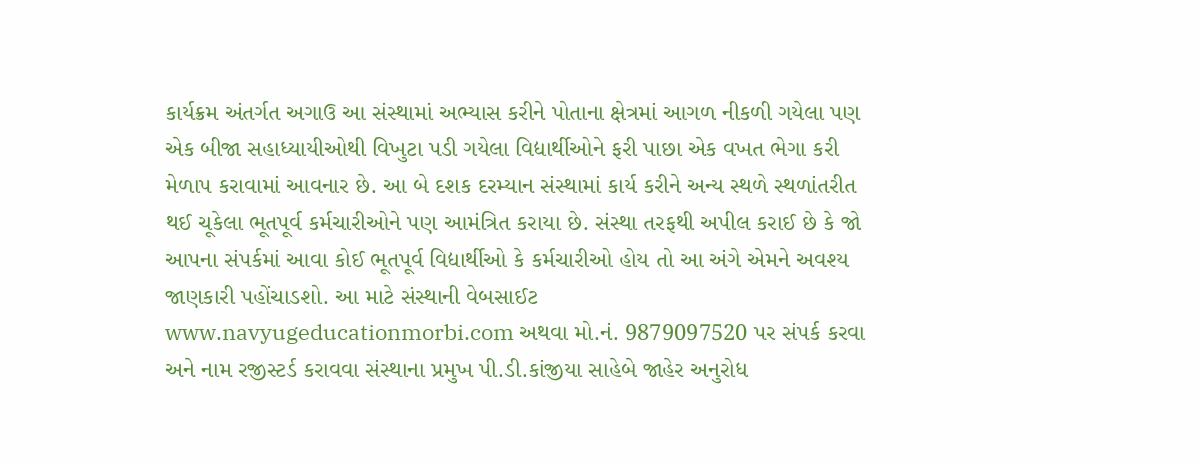કાર્યક્રમ અંતર્ગત અગાઉ આ સંસ્થામાં અભ્યાસ કરીને પોતાના ક્ષેત્રમાં આગળ નીકળી ગયેલા પણ એક બીજા સહાધ્યાયીઓથી વિખુટા પડી ગયેલા વિદ્યાર્થીઓને ફરી પાછા એક વખત ભેગા કરી મેળાપ કરાવામાં આવનાર છે. આ બે દશક દરમ્યાન સંસ્થામાં કાર્ય કરીને અન્ય સ્થળે સ્થળાંતરીત થઈ ચૂકેલા ભૂતપૂર્વ કર્મચારીઓને પણ આમંત્રિત કરાયા છે. સંસ્થા તરફથી અપીલ કરાઈ છે કે જો આપના સંપર્કમાં આવા કોઈ ભૂતપૂર્વ વિદ્યાર્થીઓ કે કર્મચારીઓ હોય તો આ અંગે એમને અવશ્ય જાણકારી પહોંચાડશો. આ માટે સંસ્થાની વેબસાઈટ www.navyugeducationmorbi.com અથવા મો.નં. 9879097520 પર સંપર્ક કરવા અને નામ રજીસ્ટર્ડ કરાવવા સંસ્થાના પ્રમુખ પી.ડી.કાંજીયા સાહેબે જાહેર અનુરોધ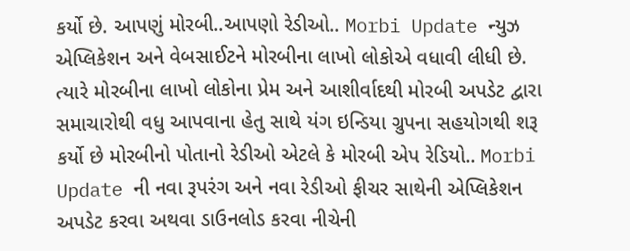કર્યો છે. આપણું મોરબી..આપણો રેડીઓ.. Morbi Update ન્યુઝ એપ્લિકેશન અને વેબસાઈટને મોરબીના લાખો લોકોએ વધાવી લીધી છે. ત્યારે મોરબીના લાખો લોકોના પ્રેમ અને આશીર્વાદથી મોરબી અપડેટ દ્વારા સમાચારોથી વધુ આપવાના હેતુ સાથે યંગ ઇન્ડિયા ગ્રુપના સહયોગથી શરૂ કર્યો છે મોરબીનો પોતાનો રેડીઓ એટલે કે મોરબી એપ રેડિયો.. Morbi Update ની નવા રૂપરંગ અને નવા રેડીઓ ફીચર સાથેની એપ્લિકેશન અપડેટ કરવા અથવા ડાઉનલોડ કરવા નીચેની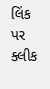લિંક પર ક્લીક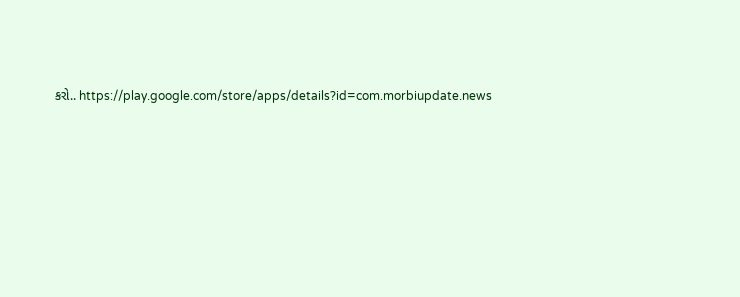કરો.. https://play.google.com/store/apps/details?id=com.morbiupdate.news